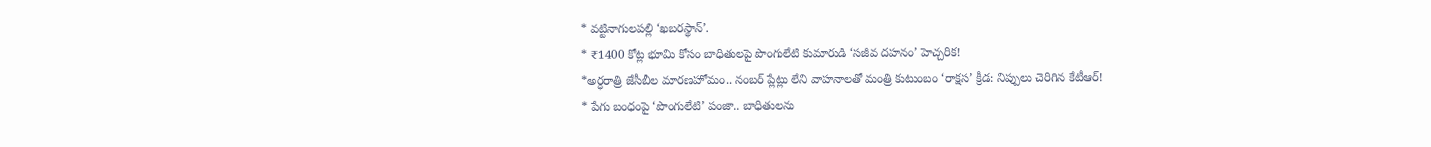* వట్టినాగులపల్లి ‘ఖబరస్థాన్’.
* ₹1400 కోట్ల భూమి కోసం బాధితులపై పొంగులేటి కుమారుడి ‘సజీవ దహనం’ హెచ్చరిక!
*అర్ధరాత్రి జేసీబీల మారణహోమం.. నంబర్ ప్లేట్లు లేని వాహనాలతో మంత్రి కుటుంబం ‘రాక్షస’ క్రీడ: నిప్పులు చెరిగిన కేటీఆర్!
* పేగు బంధంపై ‘పొంగులేటి’ పంజా.. బాధితులను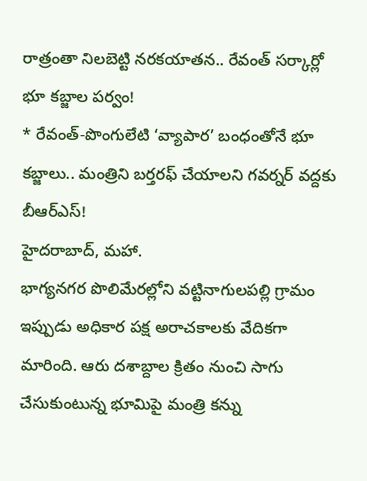రాత్రంతా నిలబెట్టి నరకయాతన.. రేవంత్ సర్కార్లో భూ కబ్జాల పర్వం!
* రేవంత్-పొంగులేటి ‘వ్యాపార’ బంధంతోనే భూ కబ్జాలు.. మంత్రిని బర్తరఫ్ చేయాలని గవర్నర్ వద్దకు బీఆర్ఎస్!
హైదరాబాద్, మహా.
భాగ్యనగర పొలిమేరల్లోని వట్టినాగులపల్లి గ్రామం ఇప్పుడు అధికార పక్ష అరాచకాలకు వేదికగా మారింది. ఆరు దశాబ్దాల క్రితం నుంచి సాగు చేసుకుంటున్న భూమిపై మంత్రి కన్ను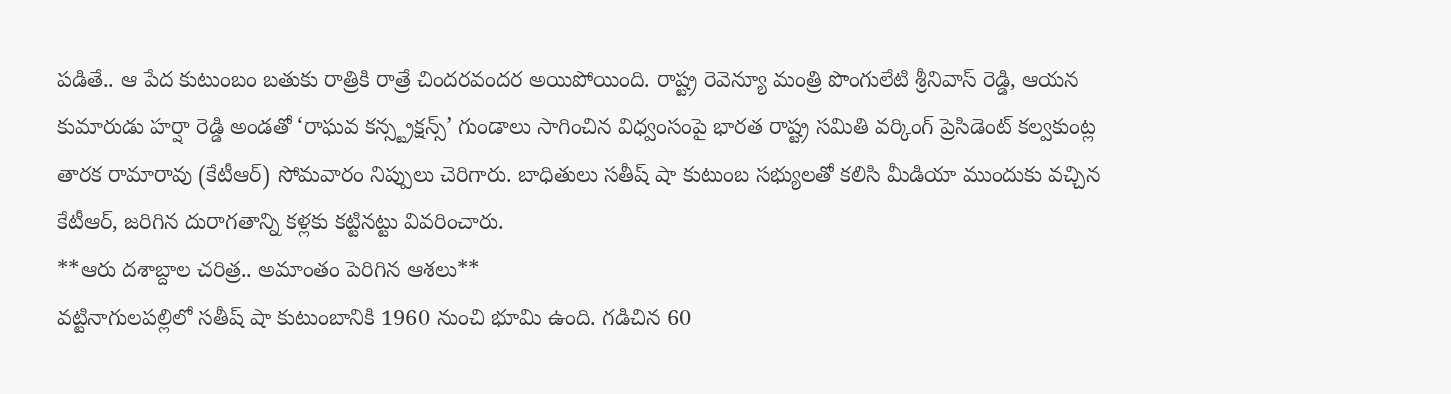పడితే.. ఆ పేద కుటుంబం బతుకు రాత్రికి రాత్రే చిందరవందర అయిపోయింది. రాష్ట్ర రెవెన్యూ మంత్రి పొంగులేటి శ్రీనివాస్ రెడ్డి, ఆయన కుమారుడు హర్షా రెడ్డి అండతో ‘రాఘవ కన్స్ట్రక్షన్స్’ గుండాలు సాగించిన విధ్వంసంపై భారత రాష్ట్ర సమితి వర్కింగ్ ప్రెసిడెంట్ కల్వకుంట్ల తారక రామారావు (కేటీఆర్) సోమవారం నిప్పులు చెరిగారు. బాధితులు సతీష్ షా కుటుంబ సభ్యులతో కలిసి మీడియా ముందుకు వచ్చిన కేటీఆర్, జరిగిన దురాగతాన్ని కళ్లకు కట్టినట్టు వివరించారు.
**ఆరు దశాబ్దాల చరిత్ర.. అమాంతం పెరిగిన ఆశలు**
వట్టినాగులపల్లిలో సతీష్ షా కుటుంబానికి 1960 నుంచి భూమి ఉంది. గడిచిన 60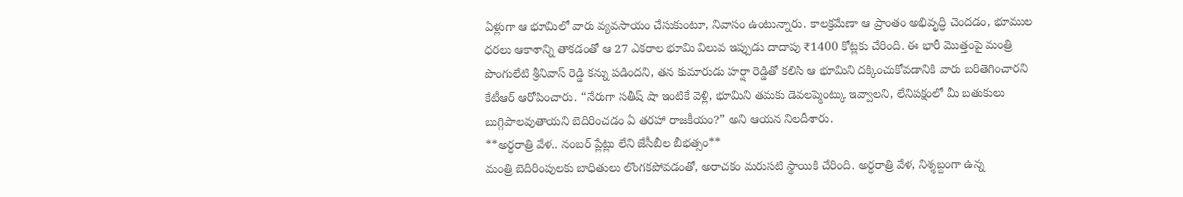ఏళ్లుగా ఆ భూమిలో వారు వ్యవసాయం చేసుకుంటూ, నివాసం ఉంటున్నారు. కాలక్రమేణా ఆ ప్రాంతం అభివృద్ధి చెందడం, భూముల ధరలు ఆకాశాన్ని తాకడంతో ఆ 27 ఎకరాల భూమి విలువ ఇప్పుడు దాదాపు ₹1400 కోట్లకు చేరింది. ఈ భారీ మొత్తంపై మంత్రి పొంగులేటి శ్రీనివాస్ రెడ్డి కన్ను పడిందని, తన కుమారుడు హర్షా రెడ్డితో కలిసి ఆ భూమిని దక్కించుకోవడానికి వారు బరితెగించారని కేటీఆర్ ఆరోపించారు. “నేరుగా సతీష్ షా ఇంటికే వెళ్లి, భూమిని తమకు డెవలప్మెంట్కు ఇవ్వాలని, లేనిపక్షంలో మీ బతుకులు బుగ్గిపాలవుతాయని బెదిరించడం ఏ తరహా రాజకీయం?” అని ఆయన నిలదీశారు.
**అర్ధరాత్రి వేళ.. నంబర్ ప్లేట్లు లేని జేసీబీల బీభత్సం**
మంత్రి బెదిరింపులకు బాధితులు లొంగకపోవడంతో, అరాచకం మరుసటి స్థాయికి చేరింది. అర్ధరాత్రి వేళ, నిశ్శబ్దంగా ఉన్న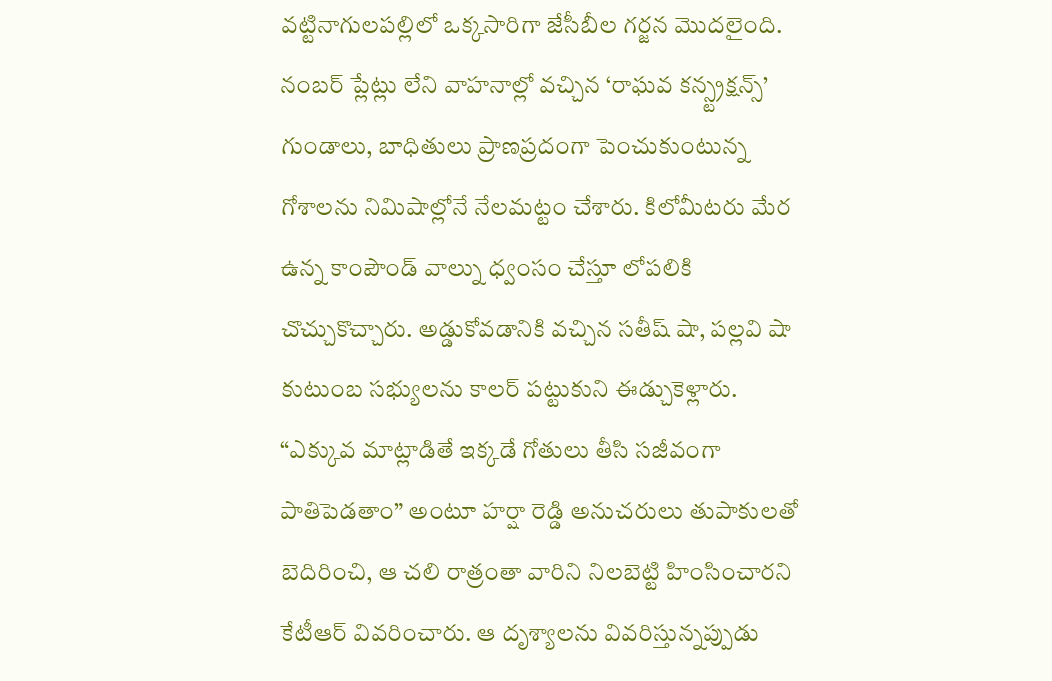వట్టినాగులపల్లిలో ఒక్కసారిగా జేసీబీల గర్జన మొదలైంది. నంబర్ ప్లేట్లు లేని వాహనాల్లో వచ్చిన ‘రాఘవ కన్స్ట్రక్షన్స్’ గుండాలు, బాధితులు ప్రాణప్రదంగా పెంచుకుంటున్న గోశాలను నిమిషాల్లోనే నేలమట్టం చేశారు. కిలోమీటరు మేర ఉన్న కాంపౌండ్ వాల్ను ధ్వంసం చేస్తూ లోపలికి చొచ్చుకొచ్చారు. అడ్డుకోవడానికి వచ్చిన సతీష్ షా, పల్లవి షా కుటుంబ సభ్యులను కాలర్ పట్టుకుని ఈడ్చుకెళ్లారు. “ఎక్కువ మాట్లాడితే ఇక్కడే గోతులు తీసి సజీవంగా పాతిపెడతాం” అంటూ హర్షా రెడ్డి అనుచరులు తుపాకులతో బెదిరించి, ఆ చలి రాత్రంతా వారిని నిలబెట్టి హింసించారని కేటీఆర్ వివరించారు. ఆ దృశ్యాలను వివరిస్తున్నప్పుడు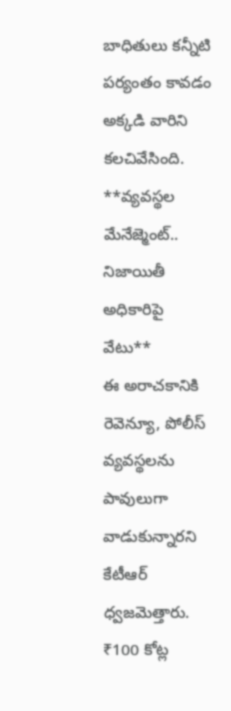బాధితులు కన్నీటి పర్యంతం కావడం అక్కడి వారిని కలచివేసింది.
**వ్యవస్థల మేనేజ్మెంట్.. నిజాయితీ అధికారిపై వేటు**
ఈ అరాచకానికి రెవెన్యూ, పోలీస్ వ్యవస్థలను పావులుగా వాడుకున్నారని కేటీఆర్ ధ్వజమెత్తారు. ₹100 కోట్ల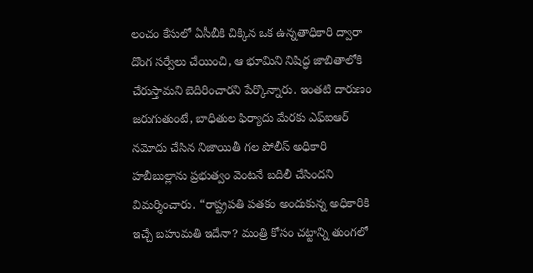లంచం కేసులో ఏసీబీకి చిక్కిన ఒక ఉన్నతాధికారి ద్వారా దొంగ సర్వేలు చేయించి, ఆ భూమిని నిషిద్ధ జాబితాలోకి చేరుస్తామని బెదిరించారని పేర్కొన్నారు. ఇంతటి దారుణం జరుగుతుంటే, బాధితుల ఫిర్యాదు మేరకు ఎఫ్ఐఆర్ నమోదు చేసిన నిజాయితీ గల పోలీస్ అధికారి హబీబుల్లాను ప్రభుత్వం వెంటనే బదిలీ చేసిందని విమర్శించారు. “రాష్ట్రపతి పతకం అందుకున్న అధికారికి ఇచ్చే బహుమతి ఇదేనా? మంత్రి కోసం చట్టాన్ని తుంగలో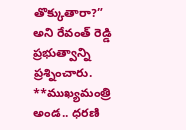తొక్కుతారా?” అని రేవంత్ రెడ్డి ప్రభుత్వాన్ని ప్రశ్నించారు.
**ముఖ్యమంత్రి అండ.. ధరణి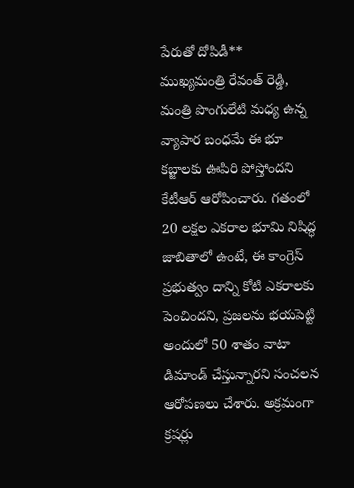పేరుతో దోపిడీ**
ముఖ్యమంత్రి రేవంత్ రెడ్డి, మంత్రి పొంగులేటి మధ్య ఉన్న వ్యాపార బంధమే ఈ భూ కబ్జాలకు ఊపిరి పోస్తోందని కేటీఆర్ ఆరోపించారు. గతంలో 20 లక్షల ఎకరాల భూమి నిషిద్ధ జాబితాలో ఉంటే, ఈ కాంగ్రెస్ ప్రభుత్వం దాన్ని కోటి ఎకరాలకు పెంచిందని, ప్రజలను భయపెట్టి అందులో 50 శాతం వాటా డిమాండ్ చేస్తున్నారని సంచలన ఆరోపణలు చేశారు. అక్రమంగా క్రషర్లు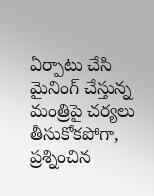ఏర్పాటు చేసి మైనింగ్ చేస్తున్న మంత్రిపై చర్యలు తీసుకోకపోగా, ప్రశ్నించిన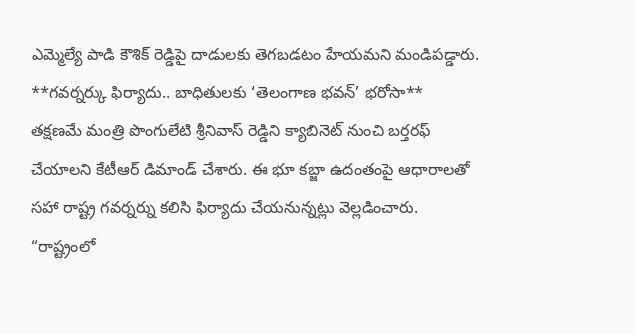ఎమ్మెల్యే పాడి కౌశిక్ రెడ్డిపై దాడులకు తెగబడటం హేయమని మండిపడ్డారు.
**గవర్నర్కు ఫిర్యాదు.. బాధితులకు ‘తెలంగాణ భవన్’ భరోసా**
తక్షణమే మంత్రి పొంగులేటి శ్రీనివాస్ రెడ్డిని క్యాబినెట్ నుంచి బర్తరఫ్ చేయాలని కేటీఆర్ డిమాండ్ చేశారు. ఈ భూ కబ్జా ఉదంతంపై ఆధారాలతో సహా రాష్ట్ర గవర్నర్ను కలిసి ఫిర్యాదు చేయనున్నట్లు వెల్లడించారు. “రాష్ట్రంలో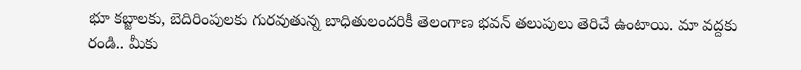భూ కబ్జాలకు, బెదిరింపులకు గురవుతున్న బాధితులందరికీ తెలంగాణ భవన్ తలుపులు తెరిచే ఉంటాయి. మా వద్దకు రండి.. మీకు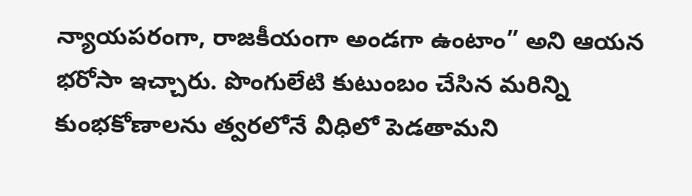న్యాయపరంగా, రాజకీయంగా అండగా ఉంటాం” అని ఆయన భరోసా ఇచ్చారు. పొంగులేటి కుటుంబం చేసిన మరిన్ని కుంభకోణాలను త్వరలోనే వీధిలో పెడతామని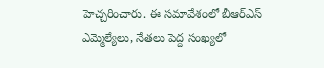హెచ్చరించారు. ఈ సమావేశంలో బీఆర్ఎస్ ఎమ్మెల్యేలు, నేతలు పెద్ద సంఖ్యలో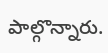పాల్గొన్నారు.